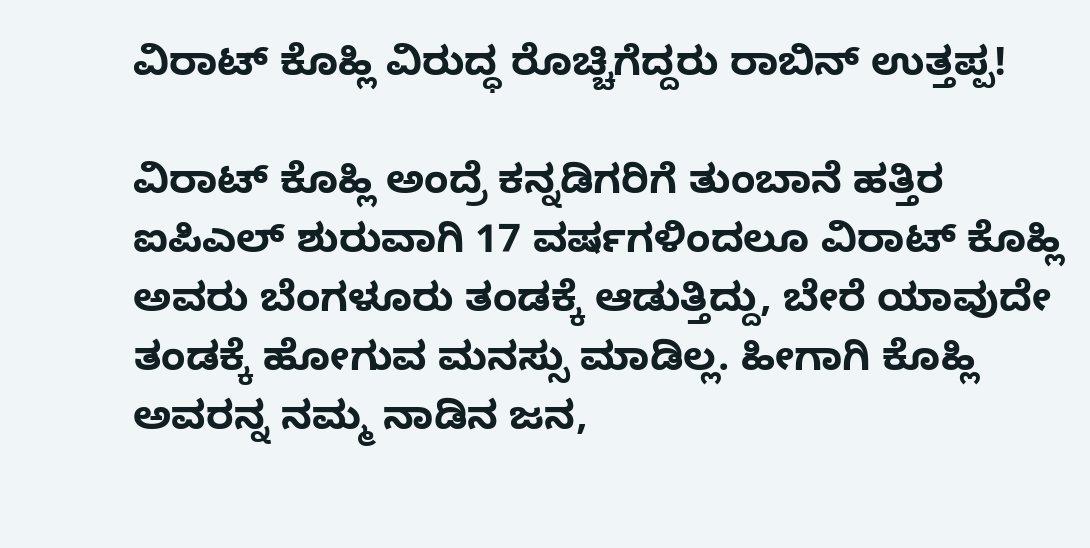ವಿರಾಟ್ ಕೊಹ್ಲಿ ವಿರುದ್ಧ ರೊಚ್ಚಿಗೆದ್ದರು ರಾಬಿನ್ ಉತ್ತಪ್ಪ!

ವಿರಾಟ್ ಕೊಹ್ಲಿ ಅಂದ್ರೆ ಕನ್ನಡಿಗರಿಗೆ ತುಂಬಾನೆ ಹತ್ತಿರ ಐಪಿಎಲ್ ಶುರುವಾಗಿ 17 ವರ್ಷಗಳಿಂದಲೂ ವಿರಾಟ್ ಕೊಹ್ಲಿ ಅವರು ಬೆಂಗಳೂರು ತಂಡಕ್ಕೆ ಆಡುತ್ತಿದ್ದು, ಬೇರೆ ಯಾವುದೇ ತಂಡಕ್ಕೆ ಹೋಗುವ ಮನಸ್ಸು ಮಾಡಿಲ್ಲ. ಹೀಗಾಗಿ ಕೊಹ್ಲಿ ಅವರನ್ನ ನಮ್ಮ ನಾಡಿನ ಜನ,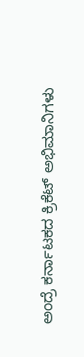ಅಂದ್ರೆ ಕರ್ನಾಟಕದ ಕ್ರಿಕೆಟ್ ಅಭಿಮಾನಿಗಳು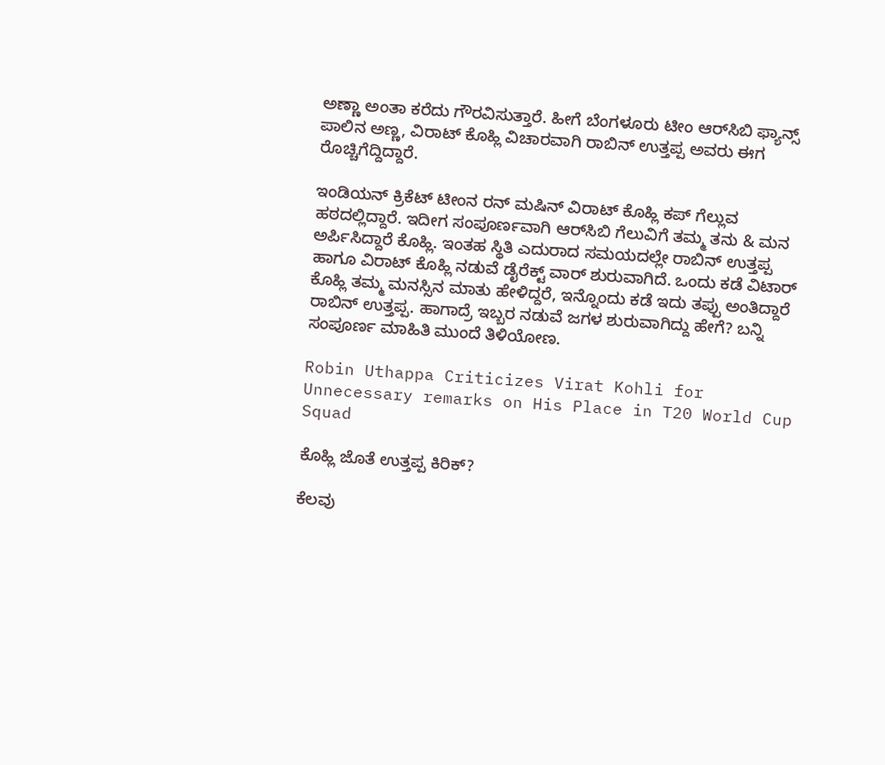ಅಣ್ಣಾ ಅಂತಾ ಕರೆದು ಗೌರವಿಸುತ್ತಾರೆ. ಹೀಗೆ ಬೆಂಗಳೂರು ಟೀಂ ಆರ್‌ಸಿಬಿ ಫ್ಯಾನ್ಸ್ ಪಾಲಿನ ಅಣ್ಣ, ವಿರಾಟ್ ಕೊಹ್ಲಿ ವಿಚಾರವಾಗಿ ರಾಬಿನ್ ಉತ್ತಪ್ಪ ಅವರು ಈಗ ರೊಚ್ಚಿಗೆದ್ದಿದ್ದಾರೆ.

ಇಂಡಿಯನ್ ಕ್ರಿಕೆಟ್ ಟೀಂನ ರನ್ ಮಷಿನ್ ವಿರಾಟ್ ಕೊಹ್ಲಿ ಕಪ್ ಗೆಲ್ಲುವ ಹಠದಲ್ಲಿದ್ದಾರೆ. ಇದೀಗ ಸಂಪೂರ್ಣವಾಗಿ ಆರ್‌ಸಿಬಿ ಗೆಲುವಿಗೆ ತಮ್ಮ ತನು & ಮನ ಅರ್ಪಿಸಿದ್ದಾರೆ ಕೊಹ್ಲಿ. ಇಂತಹ ಸ್ಥಿತಿ ಎದುರಾದ ಸಮಯದಲ್ಲೇ ರಾಬಿನ್ ಉತ್ತಪ್ಪ ಹಾಗೂ ವಿರಾಟ್ ಕೊಹ್ಲಿ ನಡುವೆ ಡೈರೆಕ್ಟ್ ವಾರ್ ಶುರುವಾಗಿದೆ. ಒಂದು ಕಡೆ ವಿಟಾರ್ ಕೊಹ್ಲಿ ತಮ್ಮ ಮನಸ್ಸಿನ ಮಾತು ಹೇಳಿದ್ದರೆ, ಇನ್ನೊಂದು ಕಡೆ ಇದು ತಪ್ಪು ಅಂತಿದ್ದಾರೆ ರಾಬಿನ್ ಉತ್ತಪ್ಪ. ಹಾಗಾದ್ರೆ ಇಬ್ಬರ ನಡುವೆ ಜಗಳ ಶುರುವಾಗಿದ್ದು ಹೇಗೆ? ಬನ್ನಿ ಸಂಪೂರ್ಣ ಮಾಹಿತಿ ಮುಂದೆ ತಿಳಿಯೋಣ.

Robin Uthappa Criticizes Virat Kohli for Unnecessary remarks on His Place in T20 World Cup Squad

ಕೊಹ್ಲಿ ಜೊತೆ ಉತ್ತಪ್ಪ ಕಿರಿಕ್?

ಕೆಲವು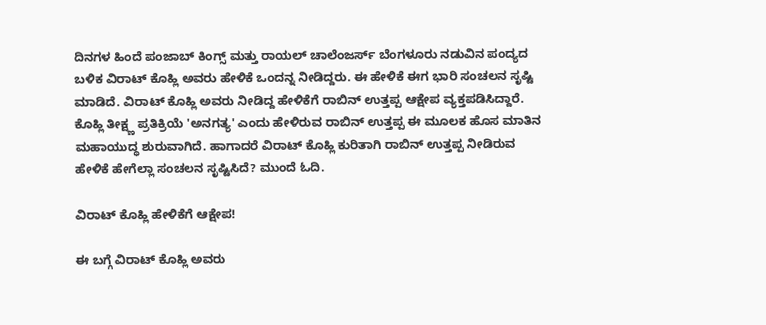ದಿನಗಳ ಹಿಂದೆ ಪಂಜಾಬ್ ಕಿಂಗ್ಸ್ ಮತ್ತು ರಾಯಲ್ ಚಾಲೆಂಜರ್ಸ್ ಬೆಂಗಳೂರು ನಡುವಿನ ಪಂದ್ಯದ ಬಳಿಕ ವಿರಾಟ್ ಕೊಹ್ಲಿ ಅವರು ಹೇಳಿಕೆ ಒಂದನ್ನ ನೀಡಿದ್ದರು. ಈ ಹೇಳಿಕೆ ಈಗ ಭಾರಿ ಸಂಚಲನ ಸೃಷ್ಟಿ ಮಾಡಿದೆ. ವಿರಾಟ್ ಕೊಹ್ಲಿ ಅವರು ನೀಡಿದ್ದ ಹೇಳಿಕೆಗೆ ರಾಬಿನ್ ಉತ್ತಪ್ಪ ಆಕ್ಷೇಪ ವ್ಯಕ್ತಪಡಿಸಿದ್ದಾರೆ. ಕೊಹ್ಲಿ ತೀಕ್ಷ್ಣ ಪ್ರತಿಕ್ರಿಯೆ 'ಅನಗತ್ಯ' ಎಂದು ಹೇಳಿರುವ ರಾಬಿನ್ ಉತ್ತಪ್ಪ ಈ ಮೂಲಕ ಹೊಸ ಮಾತಿನ ಮಹಾಯುದ್ಧ ಶುರುವಾಗಿದೆ. ಹಾಗಾದರೆ ವಿರಾಟ್ ಕೊಹ್ಲಿ ಕುರಿತಾಗಿ ರಾಬಿನ್ ಉತ್ತಪ್ಪ ನೀಡಿರುವ ಹೇಳಿಕೆ ಹೇಗೆಲ್ಲಾ ಸಂಚಲನ ಸೃಷ್ಟಿಸಿದೆ? ಮುಂದೆ ಓದಿ.

ವಿರಾಟ್ ಕೊಹ್ಲಿ ಹೇಳಿಕೆಗೆ ಆಕ್ಷೇಪ!

ಈ ಬಗ್ಗೆ ವಿರಾಟ್ ಕೊಹ್ಲಿ ಅವರು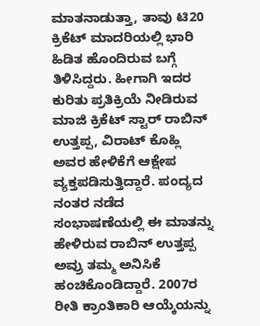ಮಾತನಾಡುತ್ತಾ, ತಾವು ಟಿ20 ಕ್ರಿಕೆಟ್ ಮಾದರಿಯಲ್ಲಿ ಭಾರಿ ಹಿಡಿತ ಹೊಂದಿರುವ ಬಗ್ಗೆ ತಿಳಿಸಿದ್ದರು. ಹೀಗಾಗಿ ಇದರ ಕುರಿತು ಪ್ರತಿಕ್ರಿಯೆ ನೀಡಿರುವ ಮಾಜಿ ಕ್ರಿಕೆಟ್ ಸ್ಟಾರ್ ರಾಬಿನ್ ಉತ್ತಪ್ಪ, ವಿರಾಟ್ ಕೊಹ್ಲಿ ಅವರ ಹೇಳಿಕೆಗೆ ಆಕ್ಷೇಪ ವ್ಯಕ್ತಪಡಿಸುತ್ತಿದ್ದಾರೆ. ಪಂದ್ಯದ ನಂತರ ನಡೆದ ಸಂಭಾಷಣೆಯಲ್ಲಿ ಈ ಮಾತನ್ನು ಹೇಳಿರುವ ರಾಬಿನ್ ಉತ್ತಪ್ಪ ಅವ್ರು ತಮ್ಮ ಅನಿಸಿಕೆ ಹಂಚಿಕೊಂಡಿದ್ದಾರೆ. 2007ರ ರೀತಿ ಕ್ರಾಂತಿಕಾರಿ ಆಯ್ಕೆಯನ್ನು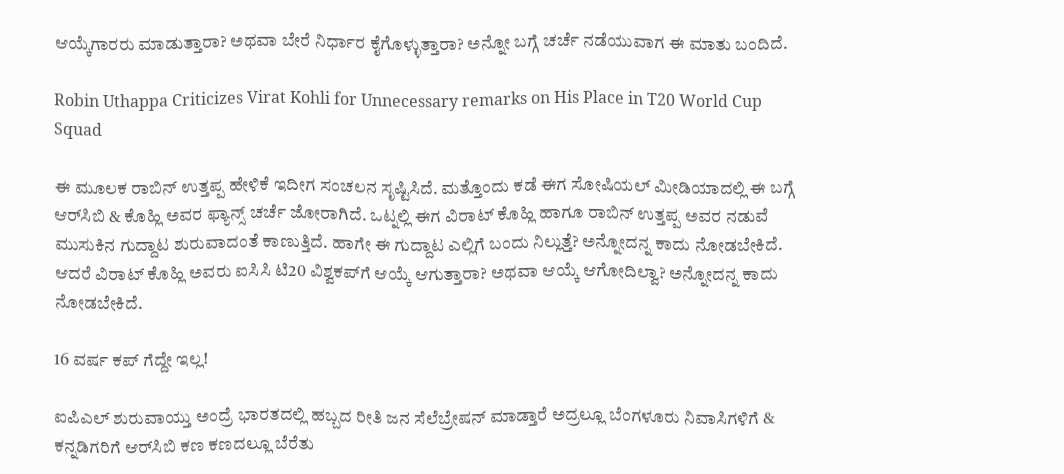ಆಯ್ಕೆಗಾರರು ಮಾಡುತ್ತಾರಾ? ಅಥವಾ ಬೇರೆ ನಿರ್ಧಾರ ಕೈಗೊಳ್ಳುತ್ತಾರಾ? ಅನ್ನೋ ಬಗ್ಗೆ ಚರ್ಚೆ ನಡೆಯುವಾಗ ಈ ಮಾತು ಬಂದಿದೆ.

Robin Uthappa Criticizes Virat Kohli for Unnecessary remarks on His Place in T20 World Cup Squad

ಈ ಮೂಲಕ ರಾಬಿನ್ ಉತ್ತಪ್ಪ ಹೇಳಿಕೆ ಇದೀಗ ಸಂಚಲನ ಸೃಷ್ಟಿಸಿದೆ. ಮತ್ತೊಂದು ಕಡೆ ಈಗ ಸೋಷಿಯಲ್ ಮೀಡಿಯಾದಲ್ಲಿ ಈ ಬಗ್ಗೆ ಆರ್‌ಸಿಬಿ & ಕೊಹ್ಲಿ ಅವರ ಫ್ಯಾನ್ಸ್ ಚರ್ಚೆ ಜೋರಾಗಿದೆ. ಒಟ್ನಲ್ಲಿ ಈಗ ವಿರಾಟ್ ಕೊಹ್ಲಿ ಹಾಗೂ ರಾಬಿನ್ ಉತ್ತಪ್ಪ ಅವರ ನಡುವೆ ಮುಸುಕಿನ ಗುದ್ದಾಟ ಶುರುವಾದಂತೆ ಕಾಣುತ್ತಿದೆ. ಹಾಗೇ ಈ ಗುದ್ದಾಟ ಎಲ್ಲಿಗೆ ಬಂದು ನಿಲ್ಲುತ್ತೆ? ಅನ್ನೋದನ್ನ ಕಾದು ನೋಡಬೇಕಿದೆ. ಆದರೆ ವಿರಾಟ್ ಕೊಹ್ಲಿ ಅವರು ಐಸಿಸಿ ಟಿ20 ವಿಶ್ವಕಪ್‌ಗೆ ಆಯ್ಕೆ ಆಗುತ್ತಾರಾ? ಅಥವಾ ಆಯ್ಕೆ ಆಗೋದಿಲ್ವಾ? ಅನ್ನೋದನ್ನ ಕಾದು ನೋಡಬೇಕಿದೆ.

16 ವರ್ಷ ಕಪ್ ಗೆದ್ದೇ ಇಲ್ಲ!

ಐಪಿಎಲ್ ಶುರುವಾಯ್ತು ಅಂದ್ರೆ ಭಾರತದಲ್ಲಿ ಹಬ್ಬದ ರೀತಿ ಜನ ಸೆಲೆಬ್ರೇಷನ್‌ ಮಾಡ್ತಾರೆ ಅದ್ರಲ್ಲೂ ಬೆಂಗಳೂರು ನಿವಾಸಿಗಳಿಗೆ & ಕನ್ನಡಿಗರಿಗೆ ಆರ್‌ಸಿಬಿ ಕಣ ಕಣದಲ್ಲೂ ಬೆರೆತು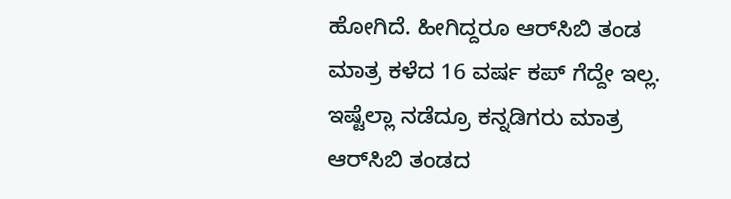ಹೋಗಿದೆ. ಹೀಗಿದ್ದರೂ ಆರ್‌ಸಿಬಿ ತಂಡ ಮಾತ್ರ ಕಳೆದ 16 ವರ್ಷ ಕಪ್ ಗೆದ್ದೇ ಇಲ್ಲ. ಇಷ್ಟೆಲ್ಲಾ ನಡೆದ್ರೂ ಕನ್ನಡಿಗರು ಮಾತ್ರ ಆರ್‌ಸಿಬಿ ತಂಡದ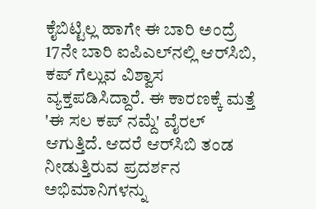ಕೈಬಿಟ್ಟಿಲ್ಲ ಹಾಗೇ ಈ ಬಾರಿ ಅಂದ್ರೆ 17ನೇ ಬಾರಿ ಐಪಿಎಲ್‌ನಲ್ಲಿ ಆರ್‌ಸಿಬಿ, ಕಪ್ ಗೆಲ್ಲುವ ವಿಶ್ವಾಸ ವ್ಯಕ್ತಪಡಿಸಿದ್ದಾರೆ. ಈ ಕಾರಣಕ್ಕೆ ಮತ್ತೆ 'ಈ ಸಲ ಕಪ್ ನಮ್ದೆ' ವೈರಲ್ ಆಗುತ್ತಿದೆ. ಆದರೆ ಆರ್‌ಸಿಬಿ ತಂಡ ನೀಡುತ್ತಿರುವ ಪ್ರದರ್ಶನ ಅಭಿಮಾನಿಗಳನ್ನು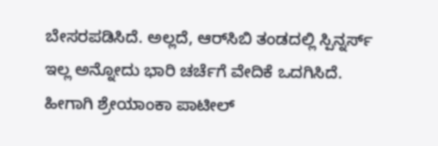ಬೇಸರಪಡಿಸಿದೆ. ಅಲ್ಲದೆ, ಆರ್‌ಸಿಬಿ ತಂಡದಲ್ಲಿ ಸ್ಪಿನ್ನರ್ಸ್ ಇಲ್ಲ ಅನ್ನೋದು ಭಾರಿ ಚರ್ಚೆಗೆ ವೇದಿಕೆ ಒದಗಿಸಿದೆ. ಹೀಗಾಗಿ ಶ್ರೇಯಾಂಕಾ ಪಾಟೀಲ್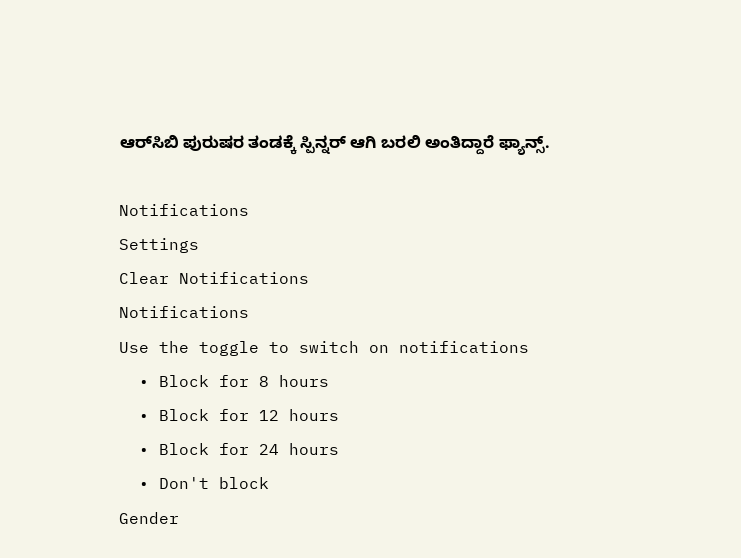ಆರ್‌ಸಿಬಿ ಪುರುಷರ ತಂಡಕ್ಕೆ ಸ್ಪಿನ್ನರ್ ಆಗಿ ಬರಲಿ ಅಂತಿದ್ದಾರೆ ಫ್ಯಾನ್ಸ್.

Notifications
Settings
Clear Notifications
Notifications
Use the toggle to switch on notifications
  • Block for 8 hours
  • Block for 12 hours
  • Block for 24 hours
  • Don't block
Gender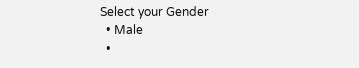Select your Gender
  • Male
  •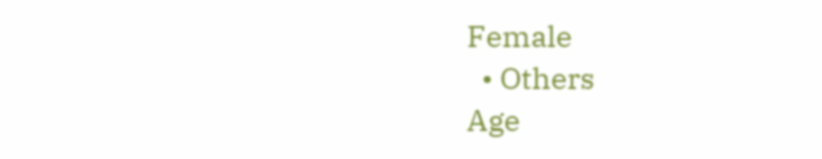Female
  • Others
Age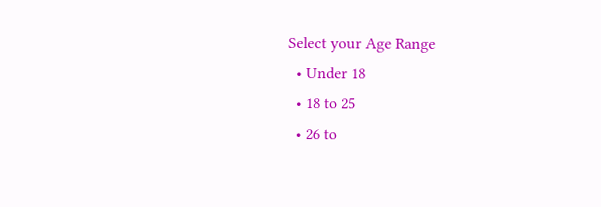Select your Age Range
  • Under 18
  • 18 to 25
  • 26 to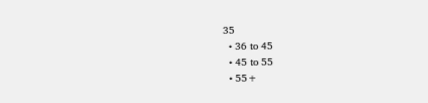35
  • 36 to 45
  • 45 to 55
  • 55+